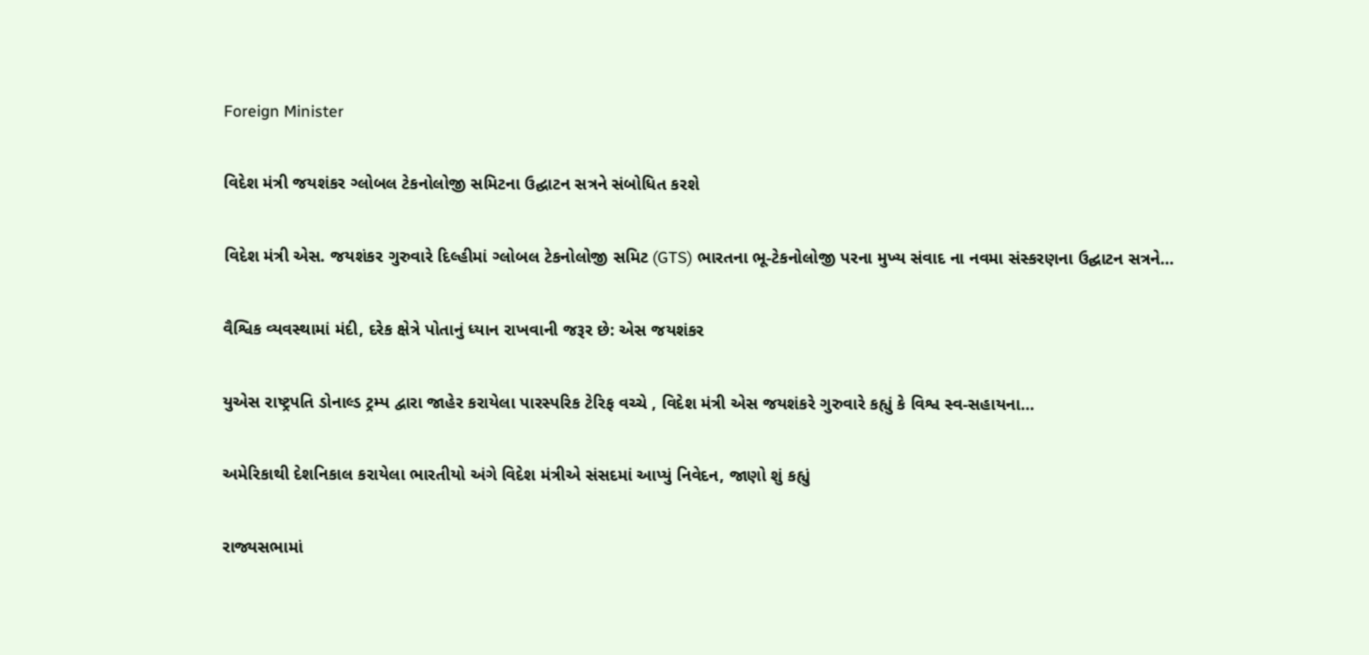Foreign Minister

વિદેશ મંત્રી જયશંકર ગ્લોબલ ટેકનોલોજી સમિટના ઉદ્ઘાટન સત્રને સંબોધિત કરશે

વિદેશ મંત્રી એસ. જયશંકર ગુરુવારે દિલ્હીમાં ગ્લોબલ ટેકનોલોજી સમિટ (GTS) ભારતના ભૂ-ટેકનોલોજી પરના મુખ્ય સંવાદ ના નવમા સંસ્કરણના ઉદ્ઘાટન સત્રને…

વૈશ્વિક વ્યવસ્થામાં મંદી, દરેક ક્ષેત્રે પોતાનું ધ્યાન રાખવાની જરૂર છે: એસ જયશંકર

યુએસ રાષ્ટ્રપતિ ડોનાલ્ડ ટ્રમ્પ દ્વારા જાહેર કરાયેલા પારસ્પરિક ટેરિફ વચ્ચે , વિદેશ મંત્રી એસ જયશંકરે ગુરુવારે કહ્યું કે વિશ્વ સ્વ-સહાયના…

અમેરિકાથી દેશનિકાલ કરાયેલા ભારતીયો અંગે વિદેશ મંત્રીએ સંસદમાં આપ્યું નિવેદન, જાણો શું કહ્યું

રાજ્યસભામાં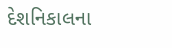દેશનિકાલના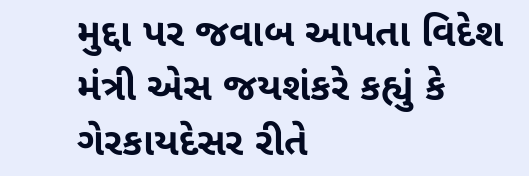મુદ્દા પર જવાબ આપતા વિદેશ મંત્રી એસ જયશંકરે કહ્યું કે ગેરકાયદેસર રીતે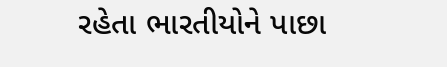રહેતા ભારતીયોને પાછા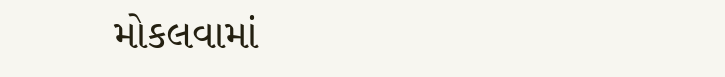મોકલવામાં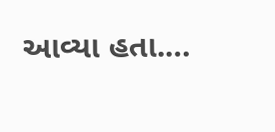આવ્યા હતા.…